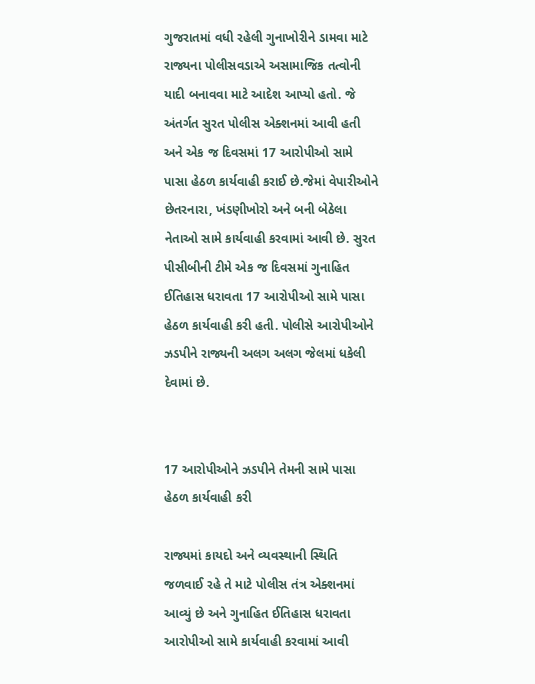ગુજરાતમાં વધી રહેલી ગુનાખોરીને ડામવા માટે રાજ્યના પોલીસવડાએ અસામાજિક તત્વોની યાદી બનાવવા માટે આદેશ આપ્યો હતો. જે અંતર્ગત સુરત પોલીસ એક્શનમાં આવી હતી અને એક જ દિવસમાં 17 આરોપીઓ સામે પાસા હેઠળ કાર્યવાહી કરાઈ છે.જેમાં વેપારીઓને છેતરનારા, ખંડણીખોરો અને બની બેઠેલા નેતાઓ સામે કાર્યવાહી કરવામાં આવી છે. સુરત પીસીબીની ટીમે એક જ દિવસમાં ગુનાહિત ઈતિહાસ ધરાવતા 17 આરોપીઓ સામે પાસા હેઠળ કાર્યવાહી કરી હતી. પોલીસે આરોપીઓને ઝડપીને રાજ્યની અલગ અલગ જેલમાં ધકેલી દેવામાં છે.


17 આરોપીઓને ઝડપીને તેમની સામે પાસા હેઠળ કાર્યવાહી કરી

રાજ્યમાં કાયદો અને વ્યવસ્થાની સ્થિતિ જળવાઈ રહે તે માટે પોલીસ તંત્ર એક્શનમાં આવ્યું છે અને ગુનાહિત ઈતિહાસ ધરાવતા આરોપીઓ સામે કાર્યવાહી કરવામાં આવી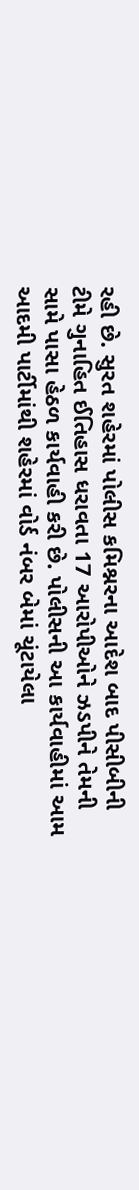રહી છે. સુરત શહેરમાં પોલીસ કમિશ્નરના આદેશ બાદ પીસીબીની ટીમે ગુનાહિત ઈતિહાસ ધરાવતા 17 આરોપીઓને ઝડપીને તેમની સામે પાસા હેઠળ કાર્યવાહી કરી છે. પોલીસની આ કાર્યવાહીમાં આમ આદમી પાર્ટીમાંથી શહેરમાં વોર્ડ નંબર બેમાં ચૂંટાયેલા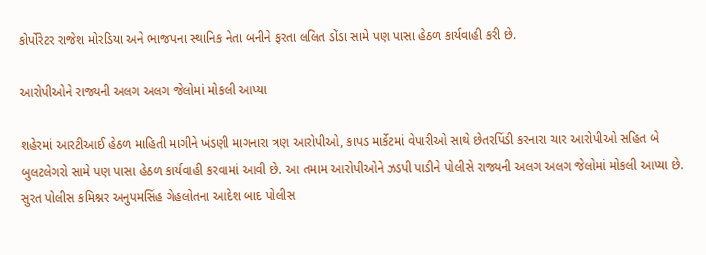કોર્પોરેટર રાજેશ મોરડિયા અને ભાજપના સ્થાનિક નેતા બનીને ફરતા લલિત ડોંડા સામે પણ પાસા હેઠળ કાર્યવાહી કરી છે.

આરોપીઓને રાજ્યની અલગ અલગ જેલોમાં મોકલી આપ્યા

શહેરમાં આરટીઆઈ હેઠળ માહિતી માગીને ખંડણી માગનારા ત્રણ આરોપીઓ, કાપડ માર્કેટમાં વેપારીઓ સાથે છેતરપિંડી કરનારા ચાર આરોપીઓ સહિત બે બુલટલેગરો સામે પણ પાસા હેઠળ કાર્યવાહી કરવામાં આવી છે. આ તમામ આરોપીઓને ઝડપી પાડીને પોલીસે રાજ્યની અલગ અલગ જેલોમાં મોકલી આપ્યા છે. સુરત પોલીસ કમિશ્નર અનુપમસિંહ ગેહલોતના આદેશ બાદ પોલીસ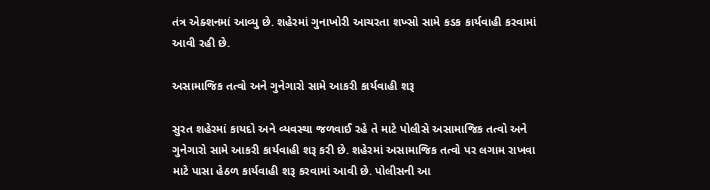તંત્ર એક્શનમાં આવ્યુ છે. શહેરમાં ગુનાખોરી આચરતા શખ્સો સામે કડક કાર્યવાહી કરવામાં આવી રહી છે.

અસામાજિક તત્વો અને ગુનેગારો સામે આકરી કાર્યવાહી શરૂ

સુરત શહેરમાં કાયદો અને વ્યવસ્થા જળવાઈ રહે તે માટે પોલીસે અસામાજિક તત્વો અને ગુનેગારો સામે આકરી કાર્યવાહી શરૂ કરી છે. શહેરમાં અસામાજિક તત્વો પર લગામ રાખવા માટે પાસા હેઠળ કાર્યવાહી શરૂ કરવામાં આવી છે. પોલીસની આ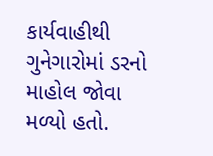કાર્યવાહીથી ગુનેગારોમાં ડરનો માહોલ જોવા મળ્યો હતો.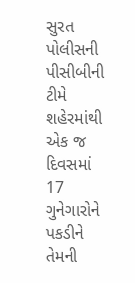સુરત પોલીસની પીસીબીની ટીમે શહેરમાંથી એક જ દિવસમાં 17 ગુનેગારોને પકડીને તેમની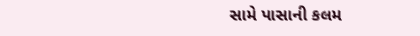સામે પાસાની કલમ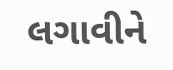લગાવીને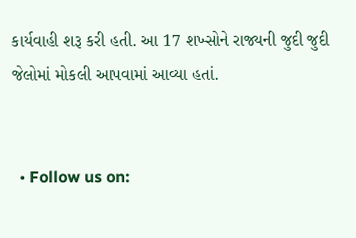કાર્યવાહી શરૂ કરી હતી. આ 17 શખ્સોને રાજ્યની જુદી જુદી જેલોમાં મોકલી આપવામાં આવ્યા હતાં.


  • Follow us on: